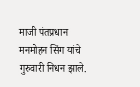माजी पंतप्रधान मनमोहन सिंग यांचे गुरुवारी निधन झाले.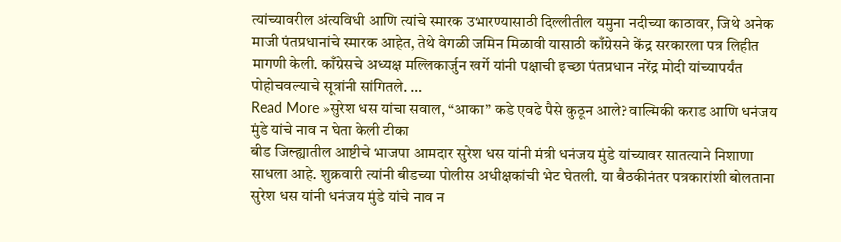त्यांच्यावरील अंत्यविधी आणि त्यांचे स्मारक उभारण्यासाठी दिल्लीतील यमुना नदीच्या काठावर, जिथे अनेक माजी पंतप्रधानांचे स्मारक आहेत, तेथे वेगळी जमिन मिळावी यासाठी काँग्रेसने केंद्र सरकारला पत्र लिहीत मागणी केली. काँग्रेसचे अध्यक्ष मल्लिकार्जुन खर्गे यांनी पक्षाची इच्छा पंतप्रधान नरेंद्र मोदी यांच्यापर्यंत पोहोचवल्याचे सूत्रांनी सांगितले. …
Read More »सुरेश धस यांचा सवाल, “आका” कडे एवढे पैसे कुठून आले? वाल्मिकी कराड आणि धनंजय मुंडे यांचे नाव न घेता केली टीका
बीड जिल्ह्यातील आष्टीचे भाजपा आमदार सुरेश धस यांनी मंत्री धनंजय मुंडे यांच्यावर सातत्याने निशाणा साधला आहे. शुक्रवारी त्यांनी बीडच्या पोलीस अधीक्षकांची भेट घेतली. या बैठकीनंतर पत्रकारांशी बोलताना सुरेश धस यांनी धनंजय मुंडे यांचे नाव न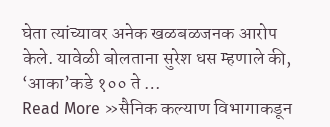घेता त्यांच्यावर अनेक खळबळजनक आरोप केले. यावेळी बोलताना सुरेश धस म्हणाले की, ‘आका’कडे १०० ते …
Read More »सैनिक कल्याण विभागाकडून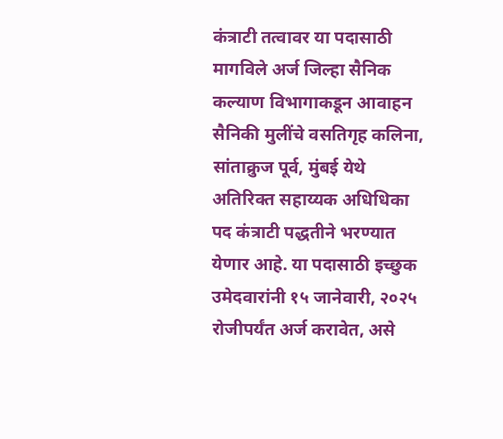कंत्राटी तत्वावर या पदासाठी मागविले अर्ज जिल्हा सैनिक कल्याण विभागाकडून आवाहन
सैनिकी मुलींचे वसतिगृह कलिना, सांताक्रुज पूर्व, मुंबई येथे अतिरिक्त सहाय्यक अधिधिका पद कंत्राटी पद्धतीने भरण्यात येणार आहे. या पदासाठी इच्छुक उमेदवारांनी १५ जानेवारी, २०२५ रोजीपर्यंत अर्ज करावेत, असे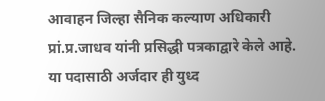आवाहन जिल्हा सैनिक कल्याण अधिकारी प्रां.प्र.जाधव यांनी प्रसिद्धी पत्रकाद्वारे केले आहे. या पदासाठी अर्जदार ही युध्द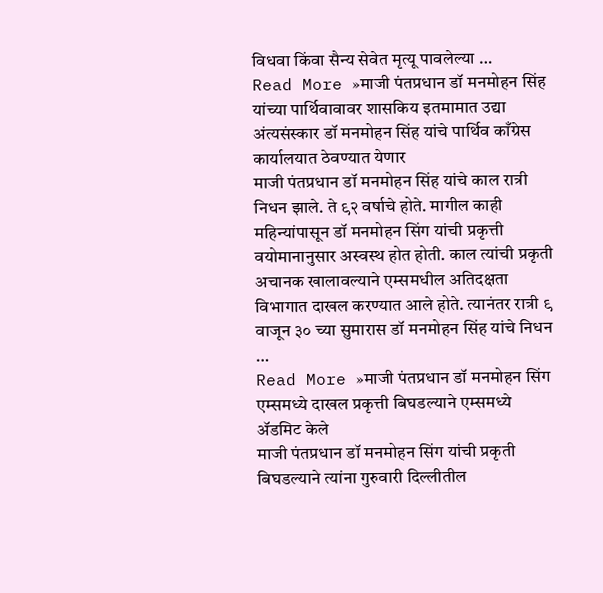विधवा किंवा सैन्य सेवेत मृत्यू पावलेल्या …
Read More »माजी पंतप्रधान डॉ मनमोहन सिंह यांच्या पार्थिवावावर शासकिय इतमामात उद्या अंत्यसंस्कार डॉ मनमोहन सिंह यांचे पार्थिव काँग्रेस कार्यालयात ठेवण्यात येणार
माजी पंतप्रधान डॉ मनमोहन सिंह यांचे काल रात्री निधन झाले. ते ९२ वर्षाचे होते. मागील काही महिन्यांपासून डॉ मनमोहन सिंग यांची प्रकृत्ती वयोमानानुसार अस्वस्थ होत होती. काल त्यांची प्रकृती अचानक खालावल्याने एम्समधील अतिदक्षता विभागात दाखल करण्यात आले होते. त्यानंतर रात्री ९ वाजून ३० च्या सुमारास डॉ मनमोहन सिंह यांचे निधन …
Read More »माजी पंतप्रधान डॉ मनमोहन सिंग एम्समध्ये दाखल प्रकृत्ती बिघडल्याने एम्समध्ये ॲडमिट केले
माजी पंतप्रधान डॉ मनमोहन सिंग यांची प्रकृती बिघडल्याने त्यांना गुरुवारी दिल्लीतील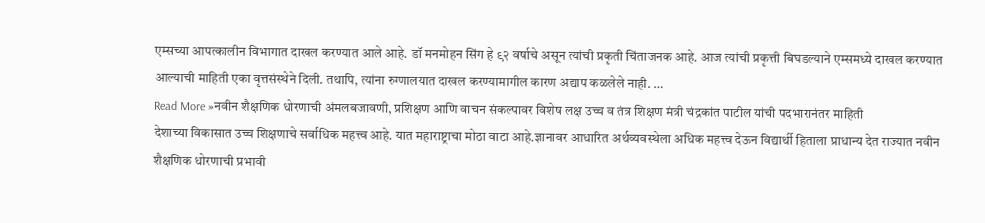एम्सच्या आपत्कालीन विभागात दाखल करण्यात आले आहे. डॉ मनमोहन सिंग हे ९२ वर्षाचे असून त्यांची प्रकृती चिंताजनक आहे. आज त्यांची प्रकृत्ती बिघडल्याने एम्समध्ये दाखल करण्यात आल्याची माहिती एका वृत्तसंस्थेने दिली. तथापि, त्यांना रुग्णालयात दाखल करण्यामागील कारण अद्याप कळलेले नाही. …
Read More »नवीन शैक्षणिक धोरणाची अंमलबजावणी, प्रशिक्षण आणि वाचन संकल्पावर विशेष लक्ष उच्च व तंत्र शिक्षण मंत्री चंद्रकांत पाटील यांची पदभारानंतर माहिती
देशाच्या विकासात उच्च शिक्षणाचे सर्वाधिक महत्त्व आहे. यात महाराष्ट्राचा मोठा वाटा आहे.ज्ञानावर आधारित अर्थव्यवस्थेला अधिक महत्त्व देऊन विद्यार्थी हिताला प्राधान्य देत राज्यात नवीन शैक्षणिक धोरणाची प्रभावी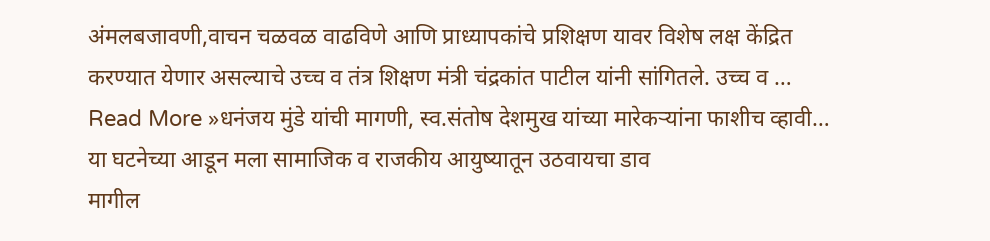अंमलबजावणी,वाचन चळवळ वाढविणे आणि प्राध्यापकांचे प्रशिक्षण यावर विशेष लक्ष केंद्रित करण्यात येणार असल्याचे उच्च व तंत्र शिक्षण मंत्री चंद्रकांत पाटील यांनी सांगितले. उच्च व …
Read More »धनंजय मुंडे यांची मागणी, स्व.संतोष देशमुख यांच्या मारेकऱ्यांना फाशीच व्हावी… या घटनेच्या आडून मला सामाजिक व राजकीय आयुष्यातून उठवायचा डाव
मागील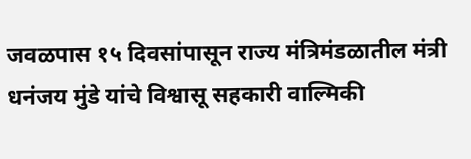जवळपास १५ दिवसांपासून राज्य मंत्रिमंडळातील मंत्री धनंजय मुंडे यांचे विश्वासू सहकारी वाल्मिकी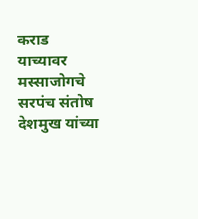कराड याच्यावर मस्साजोगचे सरपंच संतोष देशमुख यांच्या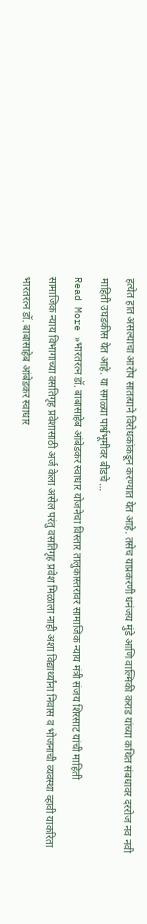हत्येत हात असल्याचा आरोप सातत्याने विरोधकांकडून करण्यात येत आहे. तसेच याप्रकरणी धनंजय मुंडे आणि वाल्मिकी कराड यांच्या कथित संबधावर दररोज नव नवी माहिती उघडकीस येत आहे. या सगळ्या पार्श्वभूमीवर बीडचे …
Read More »भारतरत्न डॉ. बाबासाहेब आंबेडकर स्वाधार योजनेचा विस्तार तालुकास्तरावर सामाजिक न्याय मंत्री संजय शिरसाट यांची माहिती
सामाजिक न्याय विभागाच्या वसतिगृह प्रवेशासाठी अर्ज केला असेल परंतु वसतिगृह प्रवेश मिळाला नाही अशा विद्यार्थ्यांना निवास व भोजनाची व्यवस्था व्हावी याकरिता भारतरत्न डॉ. बाबासाहेब आंबेडकर स्वाधार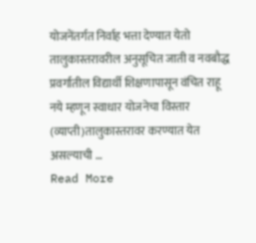योजनेंतर्गत निर्वाह भत्ता देण्यात येतो तालुकास्तरावरील अनुसूचित जाती व नवबौद्ध प्रवर्गातील विद्यार्थी शिक्षणापासून वंचित राहू नये म्हणून स्वाधार योजनेचा विस्तार (व्याप्ती)तालुकास्तरावर करण्यात येत असल्याची …
Read More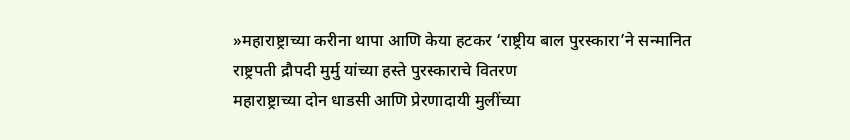»महाराष्ट्राच्या करीना थापा आणि केया हटकर ‘राष्ट्रीय बाल पुरस्कारा’ने सन्मानित राष्ट्रपती द्रौपदी मुर्मु यांच्या हस्ते पुरस्काराचे वितरण
महाराष्ट्राच्या दोन धाडसी आणि प्रेरणादायी मुलींच्या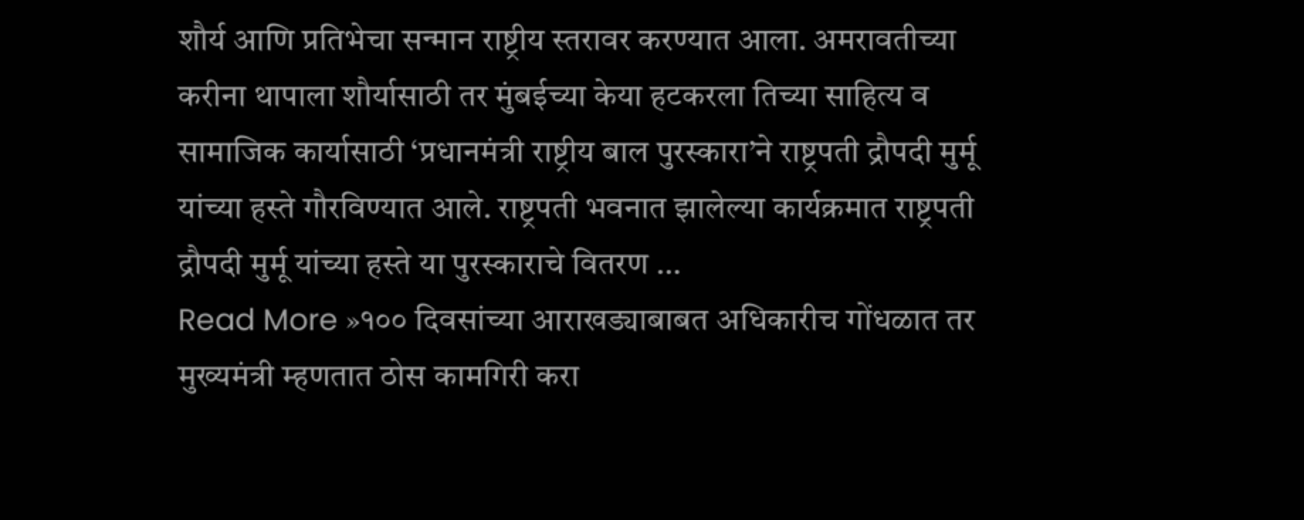शौर्य आणि प्रतिभेचा सन्मान राष्ट्रीय स्तरावर करण्यात आला. अमरावतीच्या करीना थापाला शौर्यासाठी तर मुंबईच्या केया हटकरला तिच्या साहित्य व सामाजिक कार्यासाठी ‘प्रधानमंत्री राष्ट्रीय बाल पुरस्कारा’ने राष्ट्रपती द्रौपदी मुर्मू यांच्या हस्ते गौरविण्यात आले. राष्ट्रपती भवनात झालेल्या कार्यक्रमात राष्ट्रपती द्रौपदी मुर्मू यांच्या हस्ते या पुरस्काराचे वितरण …
Read More »१०० दिवसांच्या आराखड्याबाबत अधिकारीच गोंधळात तर मुख्यमंत्री म्हणतात ठोस कामगिरी करा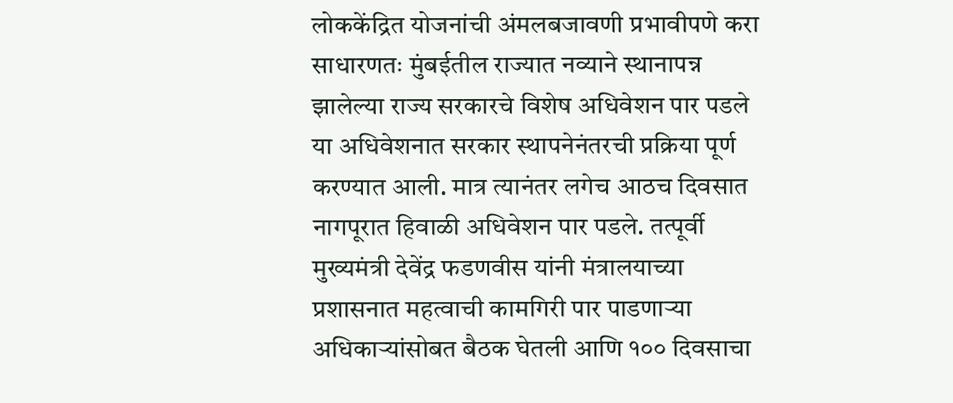लोककेंद्रित योजनांची अंमलबजावणी प्रभावीपणे करा
साधारणतः मुंबईतील राज्यात नव्याने स्थानापन्न झालेल्या राज्य सरकारचे विशेष अधिवेशन पार पडले या अधिवेशनात सरकार स्थापनेनंतरची प्रक्रिया पूर्ण करण्यात आली. मात्र त्यानंतर लगेच आठच दिवसात नागपूरात हिवाळी अधिवेशन पार पडले. तत्पूर्वी मुख्यमंत्री देवेंद्र फडणवीस यांनी मंत्रालयाच्या प्रशासनात महत्वाची कामगिरी पार पाडणाऱ्या अधिकाऱ्यांसोबत बैठक घेतली आणि १०० दिवसाचा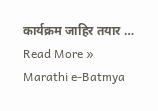कार्यक्रम जाहिर तयार …
Read More »
Marathi e-Batmya